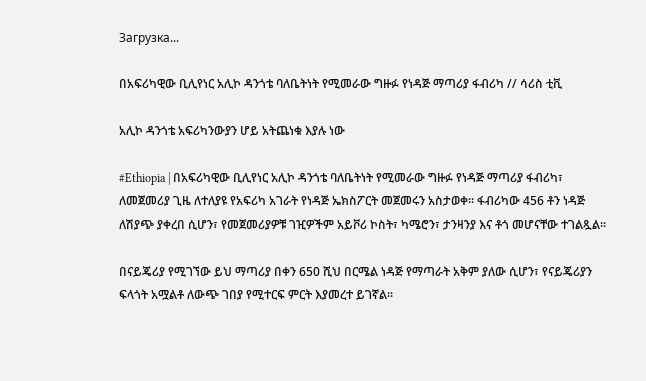Загрузка...

በአፍሪካዊው ቢሊየነር አሊኮ ዳንጎቴ ባለቤትነት የሚመራው ግዙፉ የነዳጅ ማጣሪያ ፋብሪካ // ሳሪስ ቲቪ

አሊኮ ዳንጎቴ አፍሪካንውያን ሆይ አትጨነቁ እያሉ ነው

#Ethiopia | በአፍሪካዊው ቢሊየነር አሊኮ ዳንጎቴ ባለቤትነት የሚመራው ግዙፉ የነዳጅ ማጣሪያ ፋብሪካ፣ ለመጀመሪያ ጊዜ ለተለያዩ የአፍሪካ አገራት የነዳጅ ኤክስፖርት መጀመሩን አስታወቀ። ፋብሪካው 456 ቶን ነዳጅ ለሽያጭ ያቀረበ ሲሆን፣ የመጀመሪያዎቹ ገዢዎችም አይቮሪ ኮስት፣ ካሜሮን፣ ታንዛንያ እና ቶጎ መሆናቸው ተገልጿል።

በናይጄሪያ የሚገኘው ይህ ማጣሪያ በቀን 650 ሺህ በርሜል ነዳጅ የማጣራት አቅም ያለው ሲሆን፣ የናይጄሪያን ፍላጎት አሟልቶ ለውጭ ገበያ የሚተርፍ ምርት እያመረተ ይገኛል።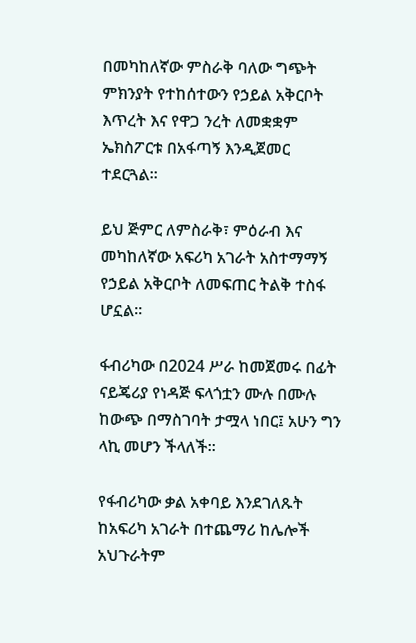በመካከለኛው ምስራቅ ባለው ግጭት ምክንያት የተከሰተውን የኃይል አቅርቦት እጥረት እና የዋጋ ንረት ለመቋቋም ኤክስፖርቱ በአፋጣኝ እንዲጀመር ተደርጓል።

ይህ ጅምር ለምስራቅ፣ ምዕራብ እና መካከለኛው አፍሪካ አገራት አስተማማኝ የኃይል አቅርቦት ለመፍጠር ትልቅ ተስፋ ሆኗል።

ፋብሪካው በ2024 ሥራ ከመጀመሩ በፊት ናይጄሪያ የነዳጅ ፍላጎቷን ሙሉ በሙሉ ከውጭ በማስገባት ታሟላ ነበር፤ አሁን ግን ላኪ መሆን ችላለች።

የፋብሪካው ቃል አቀባይ እንደገለጹት ከአፍሪካ አገራት በተጨማሪ ከሌሎች አህጉራትም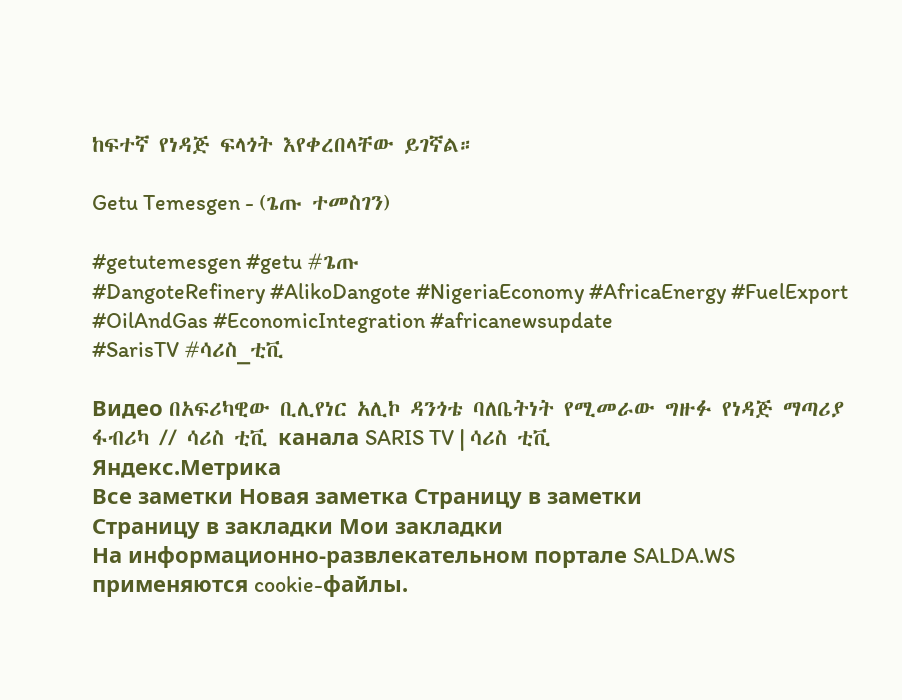ከፍተኛ የነዳጅ ፍላጎት እየቀረበላቸው ይገኛል።

Getu Temesgen - (ጌጡ ተመስገን)

#getutemesgen #getu #ጌጡ
#DangoteRefinery #AlikoDangote #NigeriaEconomy #AfricaEnergy #FuelExport #OilAndGas #EconomicIntegration #africanewsupdate
#SarisTV #ሳሪስ_ቲቪ

Видео በአፍሪካዊው ቢሊየነር አሊኮ ዳንጎቴ ባለቤትነት የሚመራው ግዙፉ የነዳጅ ማጣሪያ ፋብሪካ // ሳሪስ ቲቪ канала SARIS TV | ሳሪስ ቲቪ
Яндекс.Метрика
Все заметки Новая заметка Страницу в заметки
Страницу в закладки Мои закладки
На информационно-развлекательном портале SALDA.WS применяются cookie-файлы.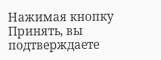Нажимая кнопку Принять, вы подтверждаете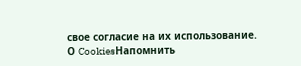свое согласие на их использование.
О CookiesНапомнить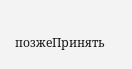позжеПринять